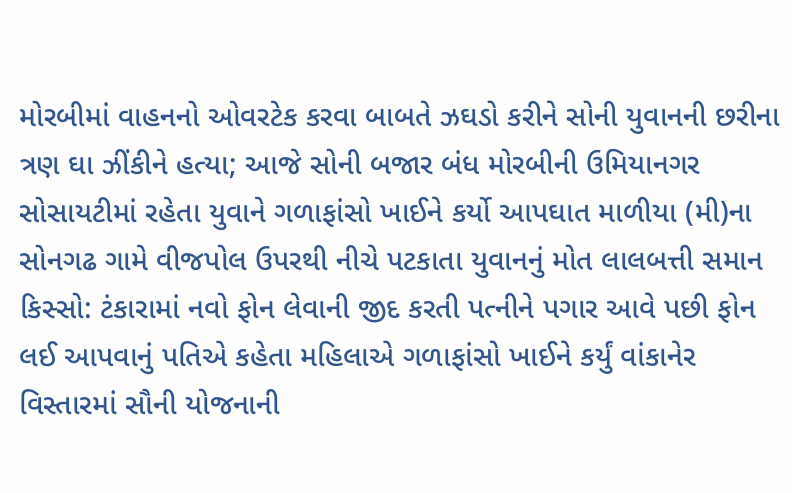મોરબીમાં વાહનનો ઓવરટેક કરવા બાબતે ઝઘડો કરીને સોની યુવાનની છરીના ત્રણ ઘા ઝીંકીને હત્યા; આજે સોની બજાર બંધ મોરબીની ઉમિયાનગર સોસાયટીમાં રહેતા યુવાને ગળાફાંસો ખાઈને કર્યો આપઘાત માળીયા (મી)ના સોનગઢ ગામે વીજપોલ ઉપરથી નીચે પટકાતા યુવાનનું મોત લાલબત્તી સમાન કિસ્સો: ટંકારામાં નવો ફોન લેવાની જીદ કરતી પત્નીને પગાર આવે પછી ફોન લઈ આપવાનું પતિએ કહેતા મહિલાએ ગળાફાંસો ખાઈને કર્યું વાંકાનેર વિસ્તારમાં સૌની યોજનાની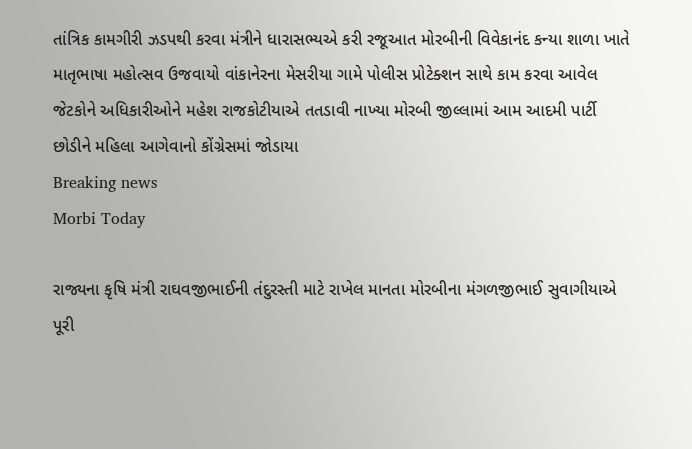તાંત્રિક કામગીરી ઝડપથી કરવા મંત્રીને ધારાસભ્યએ કરી રજૂઆત મોરબીની વિવેકાનંદ કન્યા શાળા ખાતે માતૃભાષા મહોત્સવ ઉજવાયો વાંકાનેરના મેસરીયા ગામે પોલીસ પ્રોટેક્શન સાથે કામ કરવા આવેલ જેટકોને અધિકારીઓને મહેશ રાજકોટીયાએ તતડાવી નાખ્યા મોરબી જીલ્લામાં આમ આદમી પાર્ટી છોડીને મહિલા આગેવાનો કોંગ્રેસમાં જોડાયા
Breaking news
Morbi Today

રાજ્યના કૃષિ મંત્રી રાઘવજીભાઈની તંદુરસ્તી માટે રાખેલ માનતા મોરબીના મંગળજીભાઈ સુવાગીયાએ પૂરી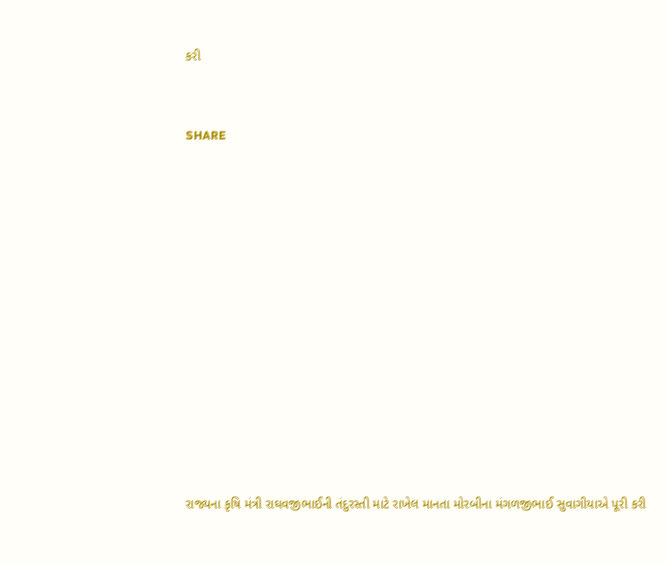કરી


SHARE













રાજ્યના કૃષિ મંત્રી રાઘવજીભાઈની તંદુરસ્તી માટે રાખેલ માનતા મોરબીના મંગળજીભાઈ સુવાગીયાએ પૂરી કરી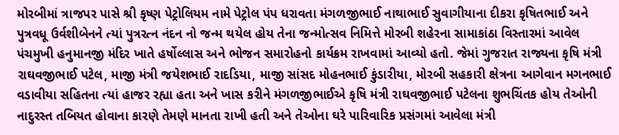મોરબીમાં ત્રાજપર પાસે શ્રી કૃષ્ણ પેટ્રોલિયમ નામે પેટ્રોલ પંપ ધરાવતા મંગળજીભાઈ નાથાભાઈ સુવાગીયાના દીકરા કૃષિતભાઈ અને પુત્રવધૂ ઉર્વશીબેનને ત્યાં પુત્રરત્ન નંદન નો જન્મ થયેલ હોય તેના જન્મોત્સવ નિમિત્તે મોરબી શહેરના સામાકાંઠા વિસ્તારમાં આવેલ પંચમુખી હનુમાનજી મંદિર ખાતે હર્ષોલ્લાસ અને ભોજન સમારોહનો કાર્યક્રમ રાખવામાં આવ્યો હતો. જેમાં ગુજરાત રાજ્યના કૃષિ મંત્રી રાઘવજીભાઈ પટેલ, માજી મંત્રી જયેશભાઈ રાદડિયા, માજી સાંસદ મોહનભાઈ કુંડારીયા, મોરબી સહકારી ક્ષેત્રના આગેવાન મગનભાઈ વડાવીયા સહિતના ત્યાં હાજર રહ્યા હતા અને ખાસ કરીને મંગળજીભાઈએ કૃષિ મંત્રી રાઘવજીભાઈ પટેલના શુભચિંતક હોય તેઓની નાદુરસ્ત તબિયત હોવાના કારણે તેમણે માનતા રાખી હતી અને તેઓના ઘરે પારિવારિક પ્રસંગમાં આવેલા મંત્રી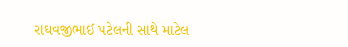રાઘવજીભાઈ પટેલની સાથે માટેલ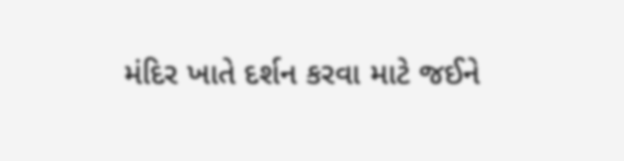મંદિર ખાતે દર્શન કરવા માટે જઈને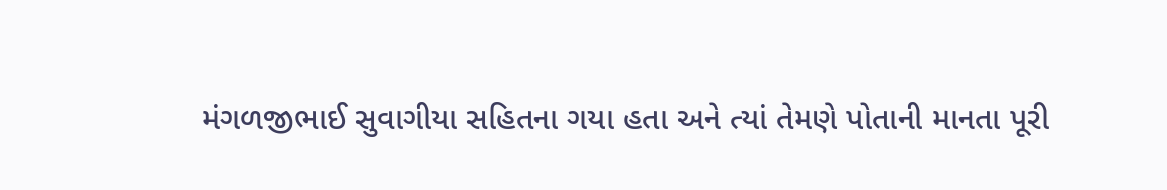મંગળજીભાઈ સુવાગીયા સહિતના ગયા હતા અને ત્યાં તેમણે પોતાની માનતા પૂરી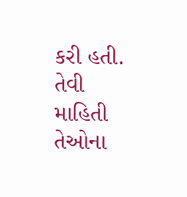કરી હતી. તેવી માહિતી તેઓના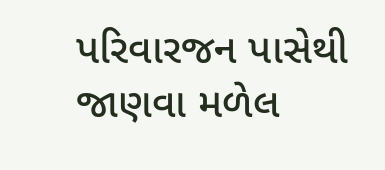પરિવારજન પાસેથી જાણવા મળેલ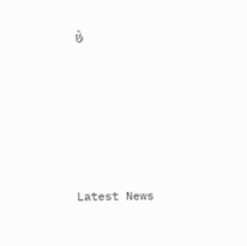છે








Latest News